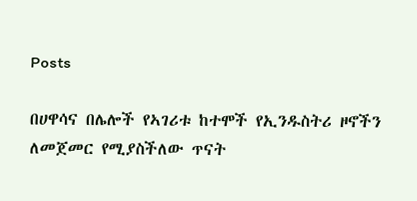Posts

በሀዋሳና በሌሎች የኣገሪቱ ከተሞች የኢንዱስትሪ ዞኖችን ለመጀመር የሚያስችለው ጥናት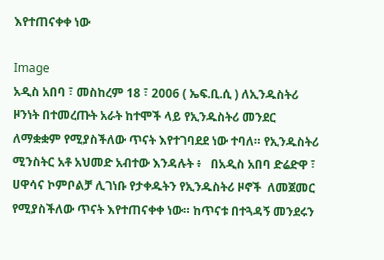እየተጠናቀቀ ነው

Image
አዲስ አበባ ፣ መስከረም 18 ፣ 2006 ( ኤፍ.ቢ.ሲ ) ለኢንዱስትሪ ዞንነት በተመረጡት አራት ከተሞች ላይ የኢንዱስትሪ መንደር ለማቋቋም የሚያስችለው ጥናት እየተገባደደ ነው ተባለ። የኢንዱስትሪ ሚንስትር አቶ አህመድ አብተው እንዳሉት ፥   በአዲስ አበባ ድሬድዋ ፣ ሀዋሳና ኮምቦልቻ ሊገነቡ የታቀዱትን የኢንዱስትሪ ዞኖች  ለመጀመር የሚያስችለው ጥናት እየተጠናቀቀ ነው። ከጥናቱ በተጓዳኝ መንደሩን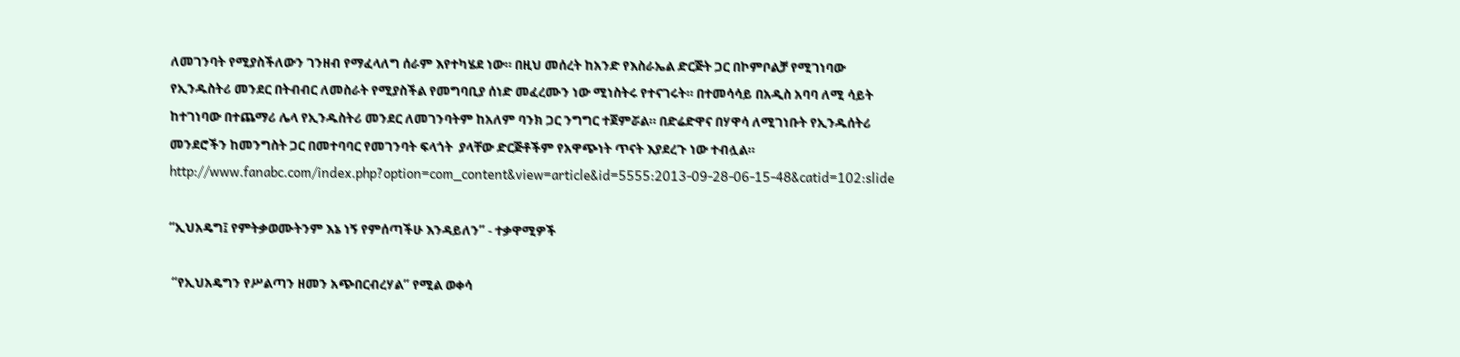ለመገንባት የሚያስችለውን ገንዘብ የማፈላለግ ሰራም እየተካሄደ ነው። በዚህ መሰረት ከአንድ የእስራኤል ድርጅት ጋር በኮምቦልቻ የሚገነባው የኢንዱስትሪ መንደር በትብብር ለመስራት የሚያስችል የመግባቢያ ሰነድ መፈረሙን ነው ሚነስትሩ የተናገሩት። በተመሳሳይ በአዲስ አባባ ለሚ ሳይት ከተገነባው በተጨማሪ ሌላ የኢንዱስትሪ መንደር ለመገንባትም ከአለም ባንክ ጋር ንግግር ተጀምሯል። በድሬድዋና በሃዋሳ ለሚገነቡት የኢንዱሰትሪ መንደሮችን ከመንግስት ጋር በመተባባር የመገንባት ፍላጎት  ያላቸው ድርጅቶችም የአዋጭነት ጥናት እያደረጉ ነው ተብሏል። http://www.fanabc.com/index.php?option=com_content&view=article&id=5555:2013-09-28-06-15-48&catid=102:slide

“ኢህአዴግ፤ የምትቃወሙትንም እኔ ነኝ የምሰጣችሁ እንዳይለን” - ተቃዋሚዎች

 “የኢህአዴግን የሥልጣን ዘመን አጭበርብረሃል” የሚል ወቀሳ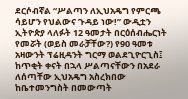ደርሶብኛል “ሥልጣን ለኢህአዴግ የምርጫ ሳይሆን የህልውና ጉዳይ ነው!” ውዲቷን ኢትዮጵያ ላለፉት 12 ዓመታት በርዕሰብሔርነት የመሯት (ወይስ መራቻቸው?) የ90 ዓመቱ አዛውንት ፕሬዚዳንት ግርማ ወልደጊዮርጊስ፤ ከጥቂት ቀናት በኋላ ሥልጣናቸውን በአደራ ለሰጣቸው ኢህአዴግ አስረክበው ከቤተመንግስት በመውጣት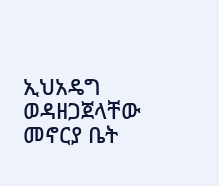ኢህአዴግ ወዳዘጋጀላቸው መኖርያ ቤት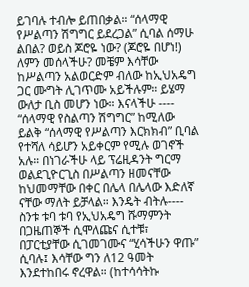ይገባሉ ተብሎ ይጠበቃል። “ሰላማዊ የሥልጣን ሽግግር ይደረጋል” ሲባል ሰማሁ ልበል? ወይስ ጆሮዬ ነው? (ጆሮዬ በሆነ!) ለምን መሰላችሁ? መቼም እሳቸው ከሥልጣን አልወርድም ብለው ከኢህአዴግ ጋር ሙግት ሊገጥሙ አይችሉም። ይሄማ ውለታ ቢስ መሆን ነው። እናላችሁ ---- “ሰላማዊ የስልጣን ሽግግር” ከሚለው ይልቅ “ሰላማዊ የሥልጣን እርክክብ” ቢባል የተሻለ ሳይሆን አይቀርም የሚሉ ወገኖች አሉ። በነገራችሁ ላይ ፕሬዚዳንት ግርማ ወልደጊዮርጊስ በሥልጣን ዘመናቸው ከህመማቸው በቀር በሌላ በሌላው እድለኛ ናቸው ማለት ይቻላል። እንዴት ብትሉ---- ስንቱ ቱባ ቱባ የኢህአዴግ ሹማምንት በጋዜጠኞች ሲሞለጩና ሲተቹ፣ በፓርቲያቸው ሲገመገሙና “ሂሳችሁን ዋጡ” ሲባሉ፤ እሳቸው ግን ለ12 ዓመት እንደተከበሩ ኖረዋል። (ከተሳሳትኩ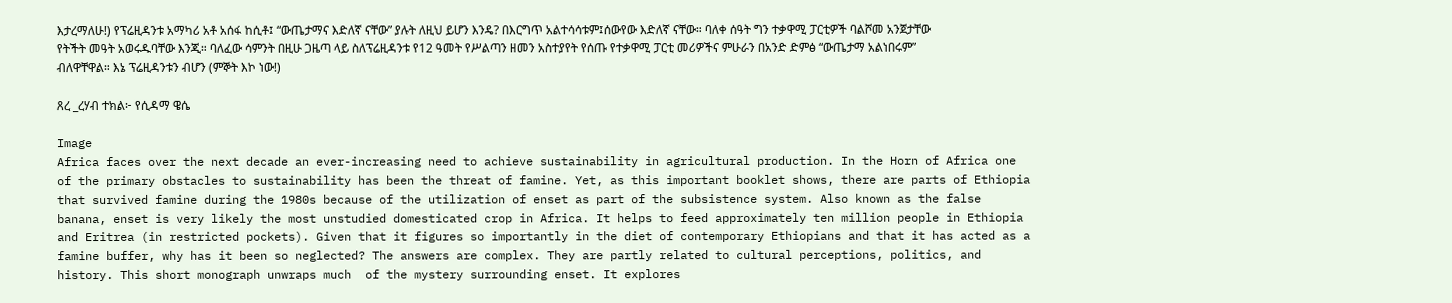እታረማለሁ!) የፕሬዚዳንቱ አማካሪ አቶ አሰፋ ከሲቶ፤ “ውጤታማና እድለኛ ናቸው” ያሉት ለዚህ ይሆን እንዴ? በእርግጥ አልተሳሳቱም፤ሰውየው እድለኛ ናቸው። ባለቀ ሰዓት ግን ተቃዋሚ ፓርቲዎች ባልሾመ አንጀታቸው የትችት መዓት አወሩዱባቸው እንጂ። ባለፈው ሳምንት በዚሁ ጋዜጣ ላይ ስለፕሬዚዳንቱ የ12 ዓመት የሥልጣን ዘመን አስተያየት የሰጡ የተቃዋሚ ፓርቲ መሪዎችና ምሁራን በአንድ ድምፅ “ውጤታማ አልነበሩም” ብለዋቸዋል። እኔ ፕሬዚዳንቱን ብሆን (ምኞት እኮ ነው!)

ጸረ _ረሃብ ተክል፦ የሲዳማ ዌሴ

Image
Africa faces over the next decade an ever-increasing need to achieve sustainability in agricultural production. In the Horn of Africa one of the primary obstacles to sustainability has been the threat of famine. Yet, as this important booklet shows, there are parts of Ethiopia that survived famine during the 1980s because of the utilization of enset as part of the subsistence system. Also known as the false banana, enset is very likely the most unstudied domesticated crop in Africa. It helps to feed approximately ten million people in Ethiopia and Eritrea (in restricted pockets). Given that it figures so importantly in the diet of contemporary Ethiopians and that it has acted as a famine buffer, why has it been so neglected? The answers are complex. They are partly related to cultural perceptions, politics, and history. This short monograph unwraps much  of the mystery surrounding enset. It explores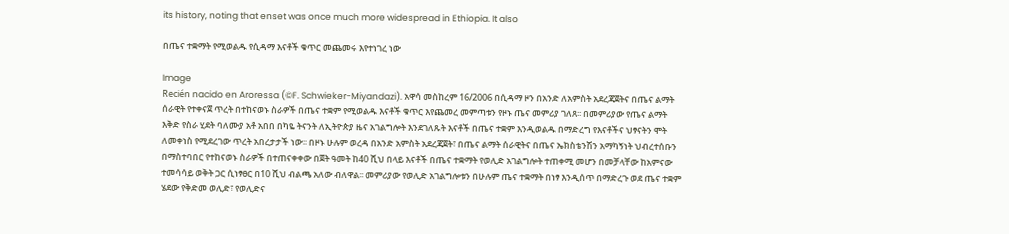its history, noting that enset was once much more widespread in Ethiopia. It also

በጤና ተቋማት የሚወልዱ የሲዳማ እናቶች ቁጥር መጨመሩ እየተነገረ ነው

Image
Recién nacido en Aroressa (©F. Schwieker-Miyandazi). አዋሳ መስከረም 16/2006 በሲዳማ ዞን በአንድ ለአምስት አደረጃጀትና በጤና ልማት ሰራዊት የተቀናጀ ጥረት በተከናወኑ ስራዎች በጤና ተቋም የሚወልዱ እናቶች ቁጥር እየጨመረ መምጣቱን የዞኑ ጤና መምሪያ ገለጸ፡፡ በመምሪያው የጤና ልማት እቅድ የስራ ሂደት ባለሙያ አቶ አበበ በካዬ ትናንት ለኢትዮጵያ ዜና አገልግሎት እንደገለጹት እናቶች በጤና ተቋም እንዲወልዱ በማድረግ የእናቶችና ህፃናትን ሞት ለመቀነስ የሚደረገው ጥረት አበረታታች ነው፡፡ በዞኑ ሁሉም ወረዳ በአንድ አምስት አደረጃጀት፣ በጤና ልማት ሰራዊትና በጤና ኤክስቴንሽን አማካኝነት ህብረተሰቡን በማስተባበር የተከናወኑ ስራዎች በተጠናቀቀው በጀት ዓመት ከ40 ሺህ በላይ እናቶች በጤና ተቋማት የወሊድ አገልግሎት ተጠቀሚ መሆን በመቻላቸው ከአምናው ተመሳሳይ ወቅት ጋር ሲነፃፀር በ10 ሺህ ብልጫ አለው ብለዋል፡፡ መምሪያው የወሊድ አገልግሎቱን በሁሉም ጤና ተቋማት በነፃ እንዲሰጥ በማድረጉ ወደ ጤና ተቋም ሄደው የቅድመ ወሊድ፣ የወሊድና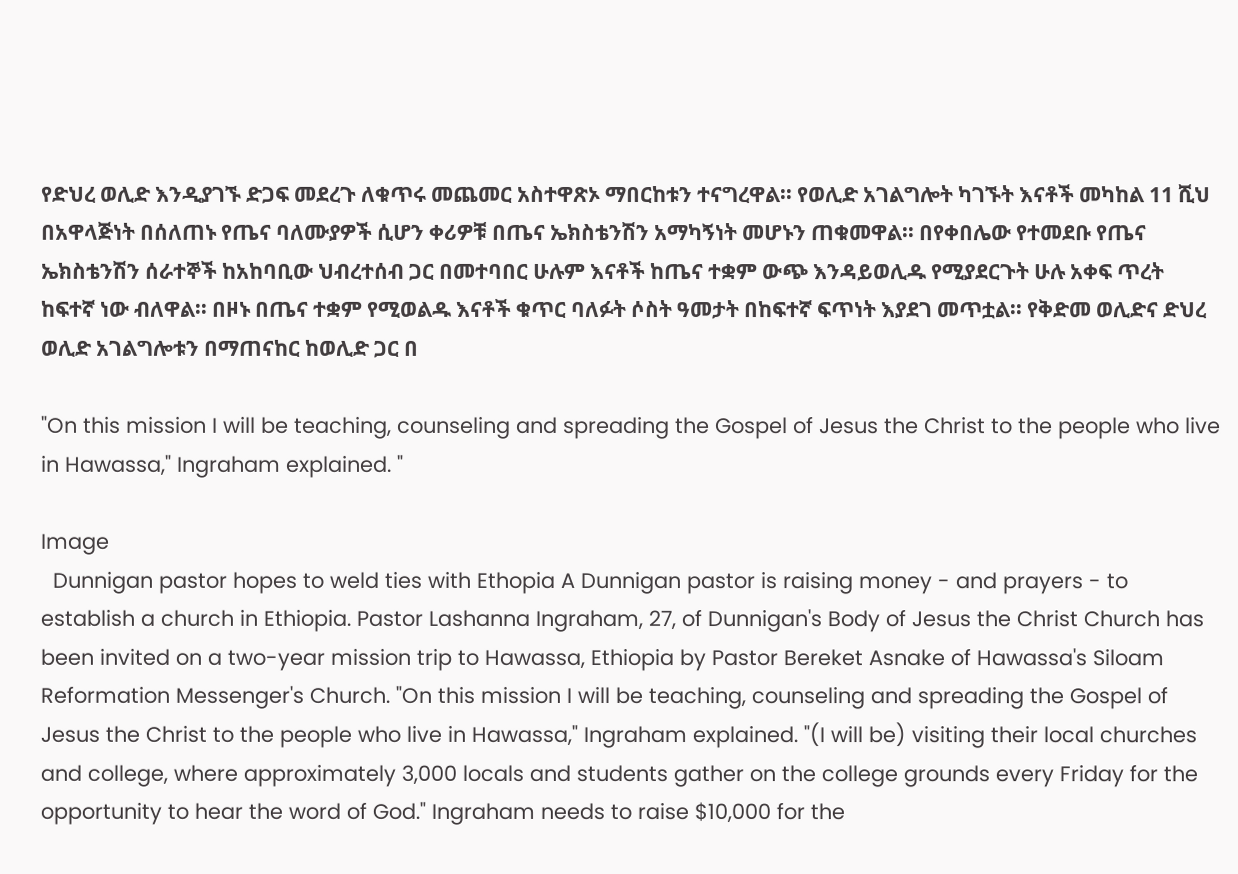የድህረ ወሊድ እንዲያገኙ ድጋፍ መደረጉ ለቁጥሩ መጨመር አስተዋጽኦ ማበርከቱን ተናግረዋል፡፡ የወሊድ አገልግሎት ካገኙት እናቶች መካከል 11 ሺህ በአዋላጅነት በሰለጠኑ የጤና ባለሙያዎች ሲሆን ቀሪዎቹ በጤና ኤክስቴንሽን አማካኝነት መሆኑን ጠቁመዋል፡፡ በየቀበሌው የተመደቡ የጤና ኤክስቴንሽን ሰራተኞች ከአከባቢው ህብረተሰብ ጋር በመተባበር ሁሉም እናቶች ከጤና ተቋም ውጭ እንዳይወሊዱ የሚያደርጉት ሁሉ አቀፍ ጥረት ከፍተኛ ነው ብለዋል፡፡ በዞኑ በጤና ተቋም የሚወልዱ እናቶች ቁጥር ባለፉት ሶስት ዓመታት በከፍተኛ ፍጥነት እያደገ መጥቷል፡፡ የቅድመ ወሊድና ድህረ ወሊድ አገልግሎቱን በማጠናከር ከወሊድ ጋር በ

"On this mission I will be teaching, counseling and spreading the Gospel of Jesus the Christ to the people who live in Hawassa," Ingraham explained. "

Image
  Dunnigan pastor hopes to weld ties with Ethopia A Dunnigan pastor is raising money - and prayers - to establish a church in Ethiopia. Pastor Lashanna Ingraham, 27, of Dunnigan's Body of Jesus the Christ Church has been invited on a two-year mission trip to Hawassa, Ethiopia by Pastor Bereket Asnake of Hawassa's Siloam Reformation Messenger's Church. "On this mission I will be teaching, counseling and spreading the Gospel of Jesus the Christ to the people who live in Hawassa," Ingraham explained. "(I will be) visiting their local churches and college, where approximately 3,000 locals and students gather on the college grounds every Friday for the opportunity to hear the word of God." Ingraham needs to raise $10,000 for the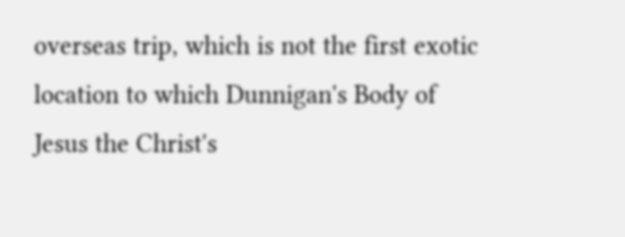overseas trip, which is not the first exotic location to which Dunnigan's Body of Jesus the Christ's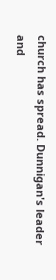church has spread. Dunnigan's leader and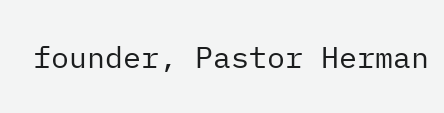founder, Pastor Herman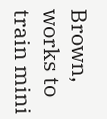Brown, works to train mini